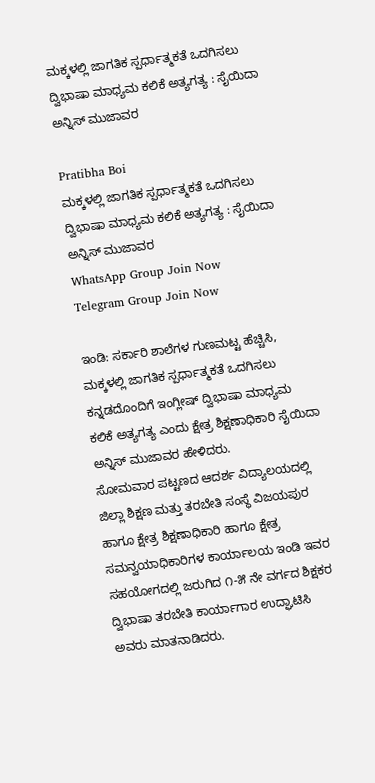ಮಕ್ಕಳಲ್ಲಿ ಜಾಗತಿಕ ಸ್ಪರ್ಧಾತ್ಮಕತೆ ಒದಗಿಸಲು ದ್ವಿಭಾಷಾ ಮಾಧ್ಯಮ ಕಲಿಕೆ ಅತ್ಯಗತ್ಯ : ಸೈಯಿದಾ ಅನ್ನಿಸ್ ಮುಜಾವರ

Pratibha Boi
ಮಕ್ಕಳಲ್ಲಿ ಜಾಗತಿಕ ಸ್ಪರ್ಧಾತ್ಮಕತೆ ಒದಗಿಸಲು ದ್ವಿಭಾಷಾ ಮಾಧ್ಯಮ ಕಲಿಕೆ ಅತ್ಯಗತ್ಯ : ಸೈಯಿದಾ ಅನ್ನಿಸ್ ಮುಜಾವರ
WhatsApp Group Join Now
Telegram Group Join Now

ಇಂಡಿ: ಸರ್ಕಾರಿ ಶಾಲೆಗಳ ಗುಣಮಟ್ಟ ಹೆಚ್ಚಿಸಿ, ಮಕ್ಕಳಲ್ಲಿ ಜಾಗತಿಕ ಸ್ಪರ್ಧಾತ್ಮಕತೆ ಒದಗಿಸಲು ಕನ್ನಡದೊಂದಿಗೆ ಇಂಗ್ಲೀಷ್ ದ್ವಿಭಾಷಾ ಮಾಧ್ಯಮ ಕಲಿಕೆ ಅತ್ಯಗತ್ಯ ಎಂದು ಕ್ಷೇತ್ರ ಶಿಕ್ಷಣಾಧಿಕಾರಿ ಸೈಯಿದಾ ಅನ್ನಿಸ್ ಮುಜಾವರ ಹೇಳಿದರು.
ಸೋಮವಾರ ಪಟ್ಟಣದ ಆದರ್ಶ ವಿದ್ಯಾಲಯದಲ್ಲಿ ಜಿಲ್ಲಾ ಶಿಕ್ಷಣ ಮತ್ತು ತರಬೇತಿ ಸಂಸ್ಥೆ ವಿಜಯಪುರ ಹಾಗೂ ಕ್ಷೇತ್ರ ಶಿಕ್ಷಣಾಧಿಕಾರಿ ಹಾಗೂ ಕ್ಷೇತ್ರ ಸಮನ್ವಯಾಧಿಕಾರಿಗಳ ಕಾರ್ಯಾಲಯ ಇಂಡಿ ಇವರ ಸಹಯೋಗದಲ್ಲಿ ಜರುಗಿದ ೧-೫ ನೇ ವರ್ಗದ ಶಿಕ್ಷಕರ ದ್ವಿಭಾಷಾ ತರಬೇತಿ ಕಾರ್ಯಾಗಾರ ಉದ್ಘಾಟಿಸಿ ಅವರು ಮಾತನಾಡಿದರು.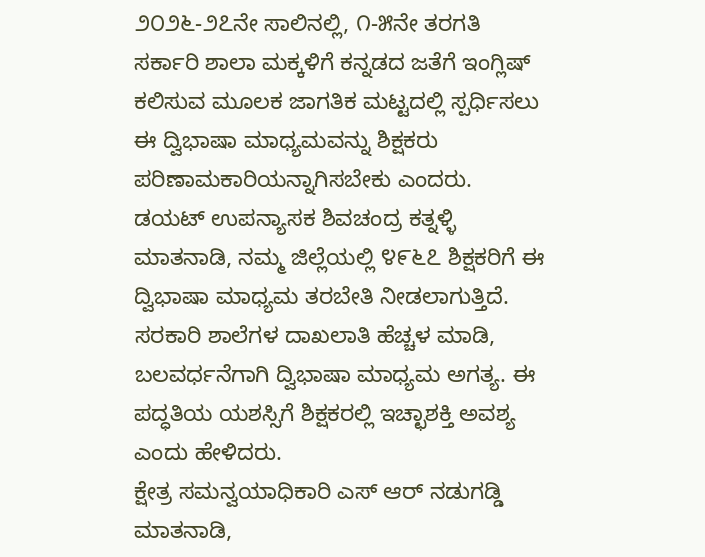೨೦೨೬-೨೭ನೇ ಸಾಲಿನಲ್ಲಿ, ೧-೫ನೇ ತರಗತಿ ಸರ್ಕಾರಿ ಶಾಲಾ ಮಕ್ಕಳಿಗೆ ಕನ್ನಡದ ಜತೆಗೆ ಇಂಗ್ಲಿಷ್ ಕಲಿಸುವ ಮೂಲಕ ಜಾಗತಿಕ ಮಟ್ಟದಲ್ಲಿ ಸ್ಪರ್ಧಿಸಲು ಈ ದ್ವಿಭಾಷಾ ಮಾಧ್ಯಮವನ್ನು ಶಿಕ್ಷಕರು ಪರಿಣಾಮಕಾರಿಯನ್ನಾಗಿಸಬೇಕು ಎಂದರು.
ಡಯಟ್ ಉಪನ್ಯಾಸಕ ಶಿವಚಂದ್ರ ಕತ್ನಳ್ಳಿ ಮಾತನಾಡಿ, ನಮ್ಮ ಜಿಲ್ಲೆಯಲ್ಲಿ ೪೯೬೭ ಶಿಕ್ಷಕರಿಗೆ ಈ ದ್ವಿಭಾಷಾ ಮಾಧ್ಯಮ ತರಬೇತಿ ನೀಡಲಾಗುತ್ತಿದೆ. ಸರಕಾರಿ ಶಾಲೆಗಳ ದಾಖಲಾತಿ ಹೆಚ್ಚಳ ಮಾಡಿ, ಬಲವರ್ಧನೆಗಾಗಿ ದ್ವಿಭಾಷಾ ಮಾಧ್ಯಮ ಅಗತ್ಯ. ಈ ಪದ್ಧತಿಯ ಯಶಸ್ಸಿಗೆ ಶಿಕ್ಷಕರಲ್ಲಿ ಇಚ್ಛಾಶಕ್ತಿ ಅವಶ್ಯ ಎಂದು ಹೇಳಿದರು.
ಕ್ಷೇತ್ರ ಸಮನ್ವಯಾಧಿಕಾರಿ ಎಸ್ ಆರ್ ನಡುಗಡ್ಡಿ ಮಾತನಾಡಿ,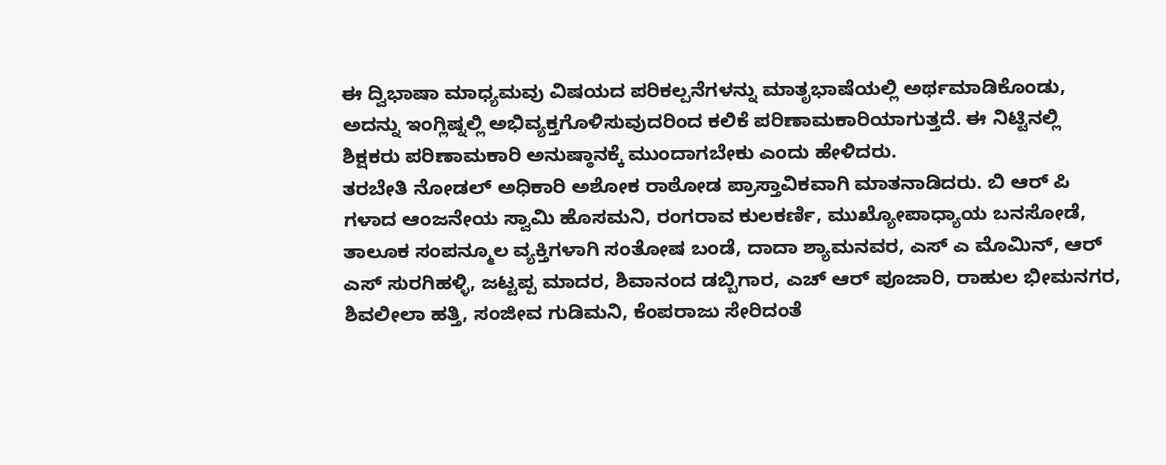ಈ ದ್ವಿಭಾಷಾ ಮಾಧ್ಯಮವು ವಿಷಯದ ಪರಿಕಲ್ಪನೆಗಳನ್ನು ಮಾತೃಭಾಷೆಯಲ್ಲಿ ಅರ್ಥಮಾಡಿಕೊಂಡು, ಅದನ್ನು ಇಂಗ್ಲಿಷ್ನಲ್ಲಿ ಅಭಿವ್ಯಕ್ತಗೊಳಿಸುವುದರಿಂದ ಕಲಿಕೆ ಪರಿಣಾಮಕಾರಿಯಾಗುತ್ತದೆ. ಈ ನಿಟ್ಟಿನಲ್ಲಿ ಶಿಕ್ಷಕರು ಪರಿಣಾಮಕಾರಿ ಅನುಷ್ಠಾನಕ್ಕೆ ಮುಂದಾಗಬೇಕು ಎಂದು ಹೇಳಿದರು.
ತರಬೇತಿ ನೋಡಲ್ ಅಧಿಕಾರಿ ಅಶೋಕ ರಾಠೋಡ ಪ್ರಾಸ್ತಾವಿಕವಾಗಿ ಮಾತನಾಡಿದರು. ಬಿ ಆರ್ ಪಿ ಗಳಾದ ಆಂಜನೇಯ ಸ್ವಾಮಿ ಹೊಸಮನಿ, ರಂಗರಾವ ಕುಲಕರ್ಣಿ, ಮುಖ್ಯೋಪಾಧ್ಯಾಯ ಬನಸೋಡೆ, ತಾಲೂಕ ಸಂಪನ್ಮೂಲ ವ್ಯಕ್ತಿಗಳಾಗಿ ಸಂತೋಷ ಬಂಡೆ, ದಾದಾ ಶ್ಯಾಮನವರ, ಎಸ್ ಎ ಮೊಮಿನ್, ಆರ್ ಎಸ್ ಸುರಗಿಹಳ್ಳಿ, ಜಟ್ಟಪ್ಪ ಮಾದರ, ಶಿವಾನಂದ ಡಬ್ಬಿಗಾರ, ಎಚ್ ಆರ್ ಪೂಜಾರಿ, ರಾಹುಲ ಭೀಮನಗರ, ಶಿವಲೀಲಾ ಹತ್ತಿ, ಸಂಜೀವ ಗುಡಿಮನಿ, ಕೆಂಪರಾಜು ಸೇರಿದಂತೆ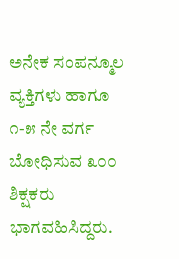ಅನೇಕ ಸಂಪನ್ಮೂಲ ವ್ಯಕ್ತಿಗಳು ಹಾಗೂ ೧-೫ ನೇ ವರ್ಗ ಬೋಧಿಸುವ ೩೦೦ ಶಿಕ್ಷಕರು ಭಾಗವಹಿಸಿದ್ದರು.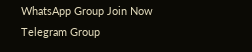WhatsApp Group Join Now
Telegram Group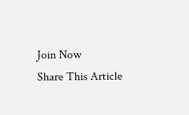Join Now
Share This Article